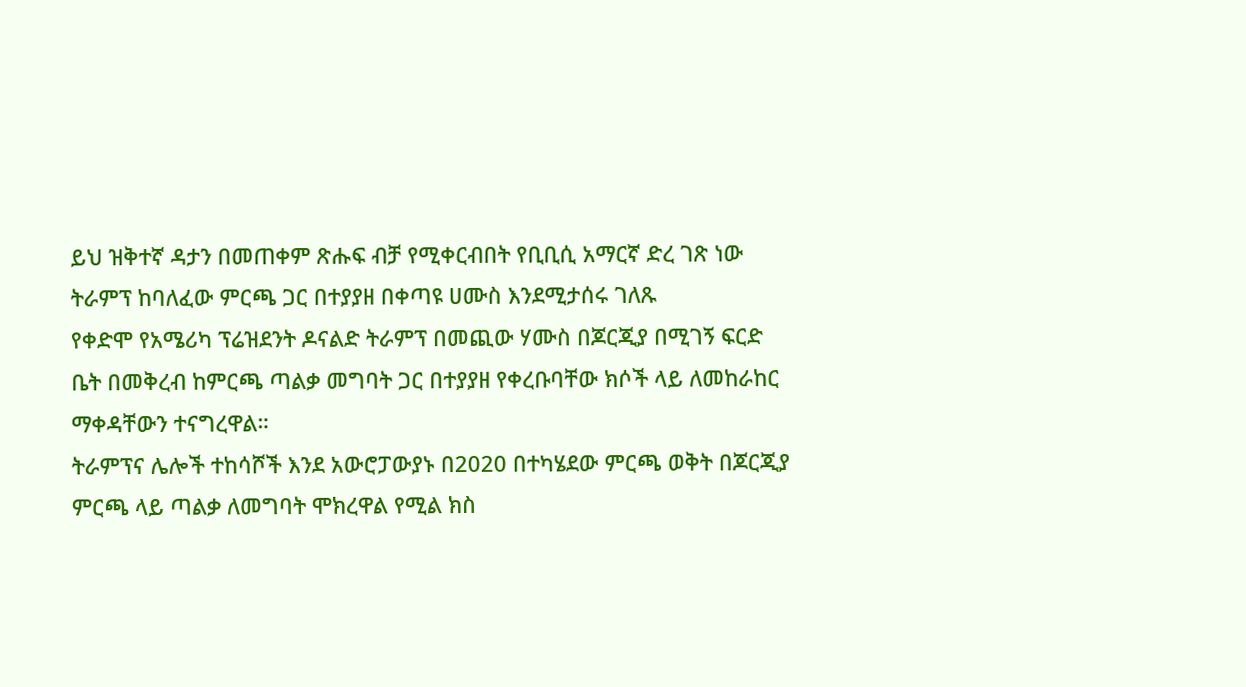ይህ ዝቅተኛ ዳታን በመጠቀም ጽሑፍ ብቻ የሚቀርብበት የቢቢሲ አማርኛ ድረ ገጽ ነው
ትራምፕ ከባለፈው ምርጫ ጋር በተያያዘ በቀጣዩ ሀሙስ እንደሚታሰሩ ገለጹ
የቀድሞ የአሜሪካ ፕሬዝደንት ዶናልድ ትራምፕ በመጪው ሃሙስ በጆርጂያ በሚገኝ ፍርድ ቤት በመቅረብ ከምርጫ ጣልቃ መግባት ጋር በተያያዘ የቀረቡባቸው ክሶች ላይ ለመከራከር ማቀዳቸውን ተናግረዋል።
ትራምፕና ሌሎች ተከሳሾች እንደ አውሮፓውያኑ በ2020 በተካሄደው ምርጫ ወቅት በጆርጂያ ምርጫ ላይ ጣልቃ ለመግባት ሞክረዋል የሚል ክስ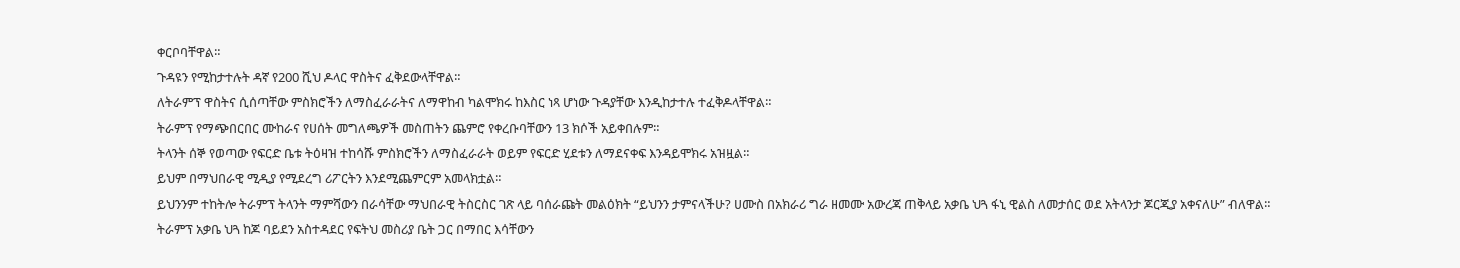ቀርቦባቸዋል።
ጉዳዩን የሚከታተሉት ዳኛ የ200 ሺህ ዶላር ዋስትና ፈቅደውላቸዋል።
ለትራምፕ ዋስትና ሲሰጣቸው ምስክሮችን ለማስፈራራትና ለማዋከብ ካልሞክሩ ከእስር ነጻ ሆነው ጉዳያቸው እንዲከታተሉ ተፈቅዶላቸዋል።
ትራምፕ የማጭበርበር ሙከራና የሀሰት መግለጫዎች መስጠትን ጨምሮ የቀረቡባቸውን 13 ክሶች አይቀበሉም።
ትላንት ሰኞ የወጣው የፍርድ ቤቱ ትዕዛዝ ተከሳሹ ምስክሮችን ለማስፈራራት ወይም የፍርድ ሂደቱን ለማደናቀፍ እንዳይሞክሩ አዝዟል።
ይህም በማህበራዊ ሚዲያ የሚደረግ ሪፖርትን እንደሚጨምርም አመላክቷል።
ይህንንም ተከትሎ ትራምፕ ትላንት ማምሻውን በራሳቸው ማህበራዊ ትስርስር ገጽ ላይ ባሰራጩት መልዕክት “ይህንን ታምናላችሁ? ሀሙስ በአክራሪ ግራ ዘመሙ አውረጃ ጠቅላይ አቃቤ ህጓ ፋኒ ዊልስ ለመታሰር ወደ አትላንታ ጆርጂያ አቀናለሁ” ብለዋል።
ትራምፕ አቃቤ ህጓ ከጆ ባይደን አስተዳደር የፍትህ መስሪያ ቤት ጋር በማበር እሳቸውን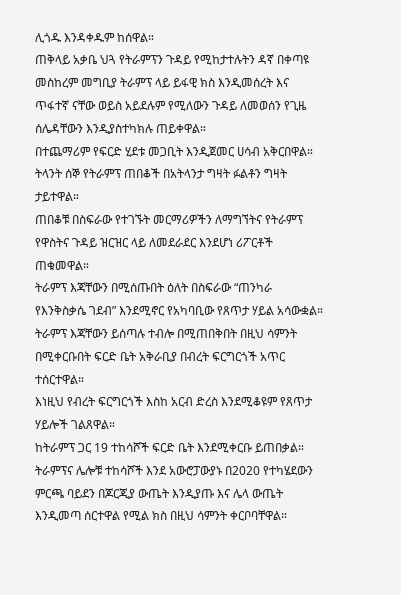ሊጎዱ እንዳቀዱም ከሰዋል።
ጠቅላይ አቃቤ ህጓ የትራምፕን ጉዳይ የሚከታተሉትን ዳኛ በቀጣዩ መስከረም መግቢያ ትራምፕ ላይ ይፋዊ ክስ እንዲመሰረት እና ጥፋተኛ ናቸው ወይስ አይደሉም የሚለውን ጉዳይ ለመወሰን የጊዜ ሰሌዳቸውን እንዲያስተካክሉ ጠይቀዋል።
በተጨማሪም የፍርድ ሂደቱ መጋቢት እንዲጀመር ሀሳብ አቅርበዋል።
ትላንት ሰኞ የትራምፕ ጠበቆች በአትላንታ ግዛት ፉልቶን ግዛት ታይተዋል።
ጠበቆቹ በስፍራው የተገኙት መርማሪዎችን ለማግኘትና የትራምፕ የዋስትና ጉዳይ ዝርዝር ላይ ለመደራደር እንደሆነ ሪፖርቶች ጠቁመዋል።
ትራምፕ እጃቸውን በሚሰጡበት ዕለት በስፍራው “ጠንካራ የእንቅስቃሴ ገደብ” እንደሚኖር የአካባቢው የጸጥታ ሃይል አሳውቋል።
ትራምፕ እጃቸውን ይሰጣሉ ተብሎ በሚጠበቅበት በዚህ ሳምንት በሚቀርቡበት ፍርድ ቤት አቅራቢያ በብረት ፍርግርጎች አጥር ተሰርተዋል።
እነዚህ የብረት ፍርግርጎች እስከ አርብ ድረስ እንደሚቆዩም የጸጥታ ሃይሎች ገልጸዋል።
ከትራምፕ ጋር 19 ተከሳሾች ፍርድ ቤት እንደሚቀርቡ ይጠበቃል።
ትራምፕና ሌሎቹ ተከሳሾች እንደ አውሮፓውያኑ በ2020 የተካሄደውን ምርጫ ባይደን በጆርጂያ ውጤት እንዲያጡ እና ሌላ ውጤት እንዲመጣ ሰርተዋል የሚል ክስ በዚህ ሳምንት ቀርቦባቸዋል።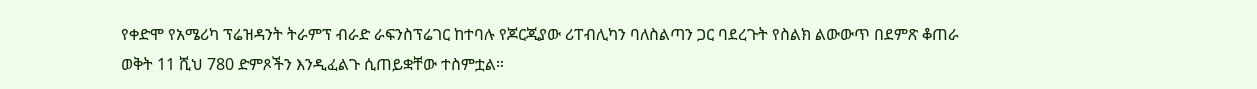የቀድሞ የአሜሪካ ፕሬዝዳንት ትራምፕ ብራድ ራፍንስፕሬገር ከተባሉ የጆርጂያው ሪፐብሊካን ባለስልጣን ጋር ባደረጉት የስልክ ልውውጥ በደምጽ ቆጠራ ወቅት 11 ሺህ 780 ድምጾችን እንዲፈልጉ ሲጠይቋቸው ተስምቷል።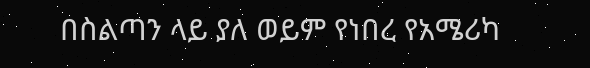በስልጣን ላይ ያለ ወይም የነበረ የአሜሪካ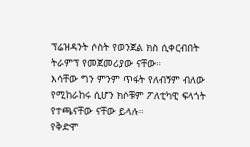ፕሬዝዳንት ሶስት የወንጀል ክስ ሲቀርብበት ትራምፕ የመጀመሪያው ናቸው።
እሳቸው ግን ምንም ጥፋት የለብኝም ብለው የሚከራከሩ ሲሆን ክሶቹም ፖለቲካዊ ፍላጎት የተጫናቸው ናቸው ይላሉ።
የቅድሞ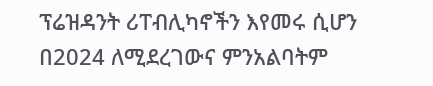ፕሬዝዳንት ሪፐብሊካኖችን እየመሩ ሲሆን በ2024 ለሚደረገውና ምንአልባትም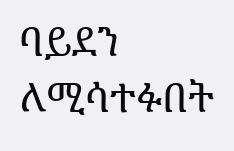ባይደን ለሚሳተፉበት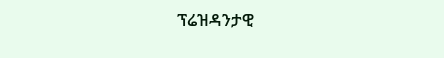ፕሬዝዳንታዊ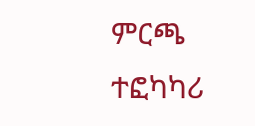ምርጫ ተፎካካሪ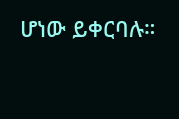ሆነው ይቀርባሉ።